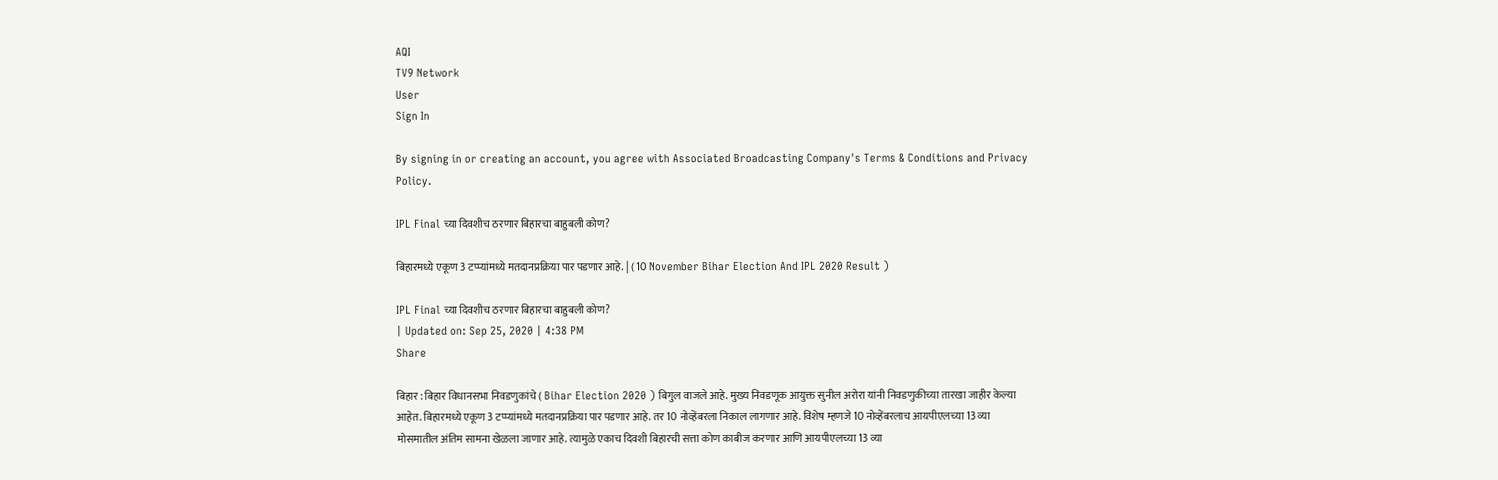AQI
TV9 Network
User
Sign In

By signing in or creating an account, you agree with Associated Broadcasting Company's Terms & Conditions and Privacy Policy.

IPL Final च्या दिवशीच ठरणार बिहारचा बाहुबली कोण?

बिहारमध्ये एकूण 3 टप्प्यांमध्ये मतदानप्रक्रिया पार पडणार आहे. | ( 10 November Bihar Election And IPL 2020 Result )

IPL Final च्या दिवशीच ठरणार बिहारचा बाहुबली कोण?
| Updated on: Sep 25, 2020 | 4:38 PM
Share

बिहार : बिहार विधानसभा निवडणुकांचे ( Bihar Election 2020 ) बिगुल वाजले आहे. मुख्य निवडणूक आयुक्त सुनील अरोरा यांनी निवडणुकीच्या तारखा जाहीर केल्या आहेत. बिहारमध्ये एकूण 3 टप्प्यांमध्ये मतदानप्रक्रिया पार पडणार आहे. तर 10 नोव्हेंबरला निकाल लागणार आहे. विशेष म्हणजे 10 नोव्हेंबरलाच आयपीएलच्या 13 व्या मोसमातील अंतिम सामना खेळला जाणार आहे. त्यामुळे एकाच दिवशी बिहारची सत्ता कोण काबीज करणार आणि आयपीएलच्या 13 व्या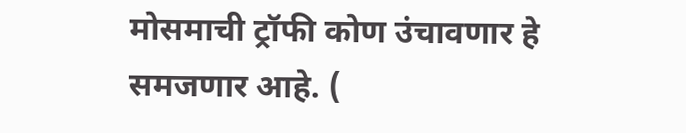मोसमाची ट्रॉफी कोण उंचावणार हे समजणार आहे. (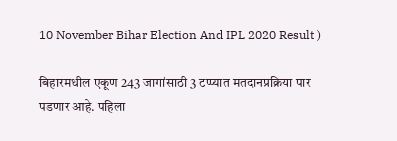10 November Bihar Election And IPL 2020 Result )

बिहारमधील एकूण 243 जागांसाठी 3 टप्प्यात मतदानप्रक्रिया पार पडणार आहे. पहिला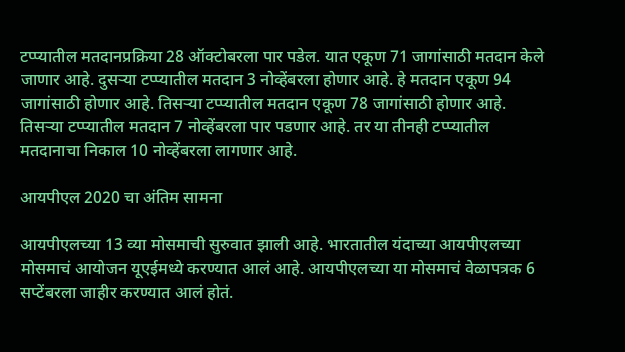टप्प्यातील मतदानप्रक्रिया 28 ऑक्टोबरला पार पडेल. यात एकूण 71 जागांसाठी मतदान केले जाणार आहे. दुसऱ्या टप्प्यातील मतदान 3 नोव्हेंबरला होणार आहे. हे मतदान एकूण 94 जागांसाठी होणार आहे. तिसऱ्या टप्प्यातील मतदान एकूण 78 जागांसाठी होणार आहे. तिसऱ्या टप्प्यातील मतदान 7 नोव्हेंबरला पार पडणार आहे. तर या तीनही टप्प्यातील मतदानाचा निकाल 10 नोव्हेंबरला लागणार आहे.

आयपीएल 2020 चा अंतिम सामना

आयपीएलच्या 13 व्या मोसमाची सुरुवात झाली आहे. भारतातील यंदाच्या आयपीएलच्या मोसमाचं आयोजन यूएईमध्ये करण्यात आलं आहे. आयपीएलच्या या मोसमाचं वेळापत्रक 6 सप्टेंबरला जाहीर करण्यात आलं होतं.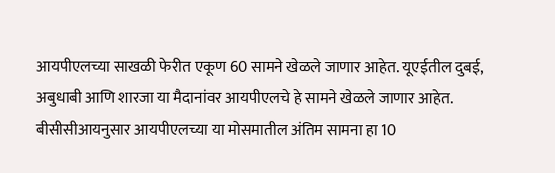आयपीएलच्या साखळी फेरीत एकूण 60 सामने खेळले जाणार आहेत. यूएईतील दुबई, अबुधाबी आणि शारजा या मैदानांवर आयपीएलचे हे सामने खेळले जाणार आहेत. बीसीसीआयनुसार आयपीएलच्या या मोसमातील अंतिम सामना हा 10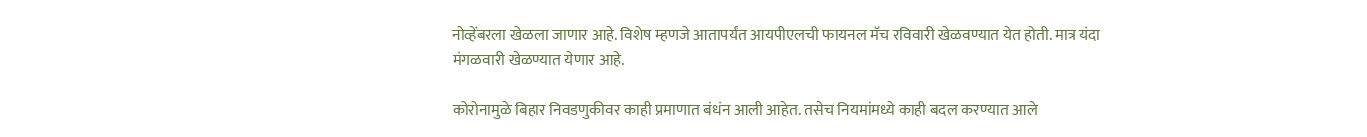नोव्हेंबरला खेळला जाणार आहे. विशेष म्हणजे आतापर्यंत आयपीएलची फायनल मॅच रविवारी खेळवण्यात येत होती. मात्र यंदा मंगळवारी खेळण्यात येणार आहे.

कोरोनामुळे बिहार निवडणुकीवर काही प्रमाणात बंधंन आली आहेत. तसेच नियमांमध्ये काही बदल करण्यात आले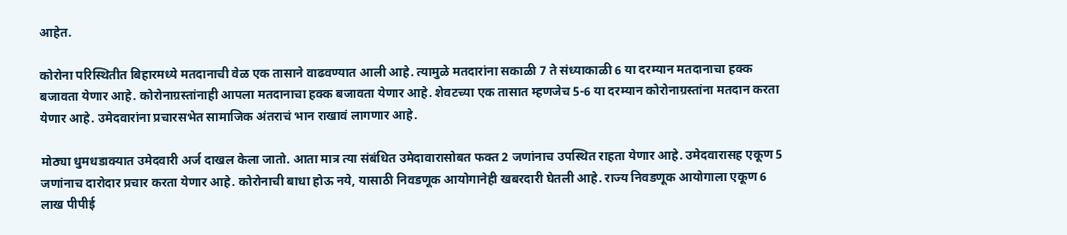आहेत.

कोरोना परिस्थितीत बिहारमध्ये मतदानाची वेळ एक तासाने वाढवण्यात आली आहे. त्यामुळे मतदारांना सकाळी 7 ते संध्याकाळी 6 या दरम्यान मतदानाचा हक्क बजावता येणार आहे. कोरोनाग्रस्तांनाही आपला मतदानाचा हक्क बजावता येणार आहे. शेवटच्या एक तासात म्हणजेच 5-6 या दरम्यान कोरोनाग्रस्तांना मतदान करता येणार आहे. उमेदवारांना प्रचारसभेत सामाजिक अंतराचं भान राखावं लागणार आहे.

मोठ्या धुमधडाक्यात उमेदवारी अर्ज दाखल केला जातो. आता मात्र त्या संबंधित उमेदावारासोबत फक्त 2 जणांनाच उपस्थित राहता येणार आहे. उमेदवारासह एकूण 5 जणांनाच दारोदार प्रचार करता येणार आहे. कोरोनाची बाधा होऊ नये, यासाठी निवडणूक आयोगानेही खबरदारी घेतली आहे. राज्य निवडणूक आयोगाला एकूण 6 लाख पीपीई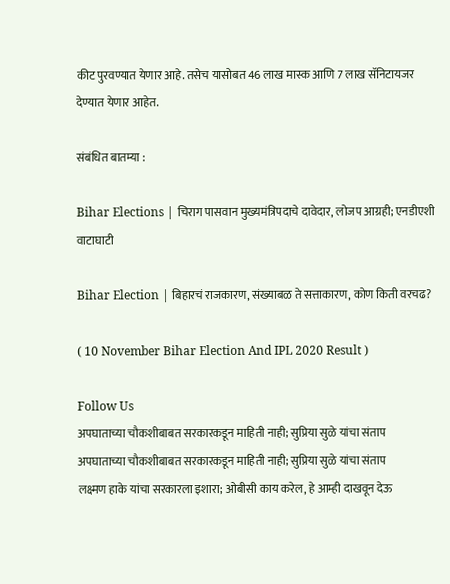कीट पुरवण्यात येणार आहे. तसेच यासोबत 46 लाख मास्क आणि 7 लाख सॅनिटायजर देण्यात येणार आहेत.

संबंधित बातम्या :

Bihar Elections | चिराग पासवान मुख्यमंत्रिपदाचे दावेदार, लोजप आग्रही; एनडीएशी वाटाघाटी

Bihar Election | बिहारचं राजकारण, संख्याबळ ते सत्ताकारण, कोण किती वरचढ?

( 10 November Bihar Election And IPL 2020 Result )

Follow Us
अपघाताच्या चौकशीबाबत सरकारकडून माहिती नाही; सुप्रिया सुळे यांचा संताप
अपघाताच्या चौकशीबाबत सरकारकडून माहिती नाही; सुप्रिया सुळे यांचा संताप
लक्ष्मण हाके यांचा सरकारला इशारा; ओबीसी काय करेल, हे आम्ही दाखवून देऊ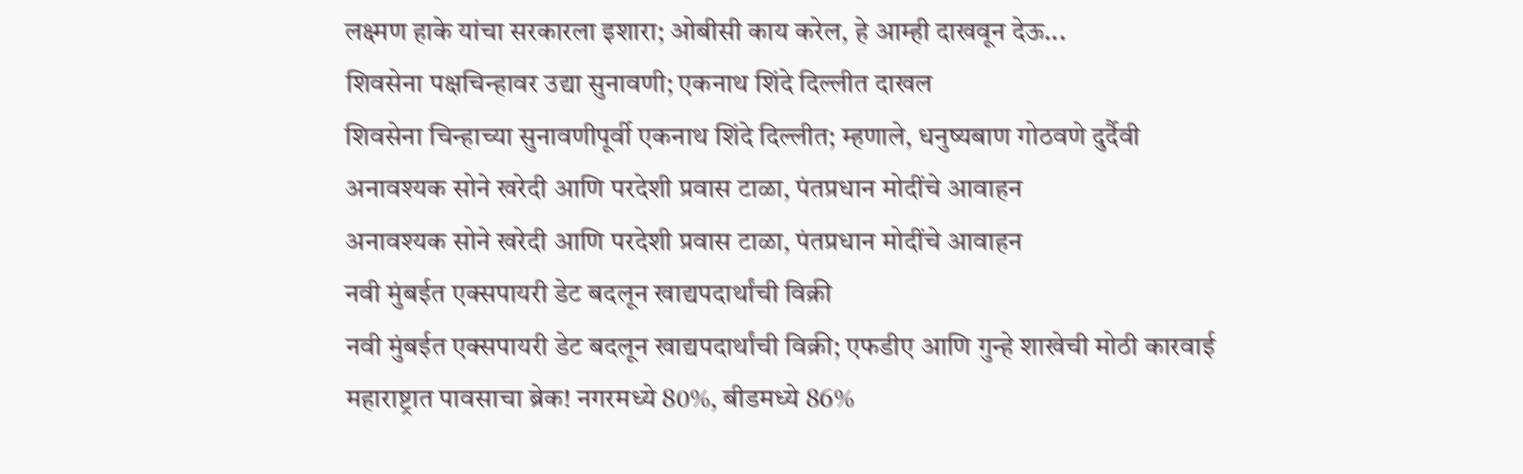लक्ष्मण हाके यांचा सरकारला इशारा; ओबीसी काय करेल, हे आम्ही दाखवून देऊ...
शिवसेना पक्षचिन्हावर उद्या सुनावणी; एकनाथ शिंदे दिल्लीत दाखल
शिवसेना चिन्हाच्या सुनावणीपूर्वी एकनाथ शिंदे दिल्लीत; म्हणाले, धनुष्यबाण गोठवणे दुर्दैवी
अनावश्यक सोने खरेदी आणि परदेशी प्रवास टाळा, पंतप्रधान मोदींचे आवाहन
अनावश्यक सोने खरेदी आणि परदेशी प्रवास टाळा, पंतप्रधान मोदींचे आवाहन
नवी मुंबईत एक्सपायरी डेट बदलून खाद्यपदार्थांची विक्री
नवी मुंबईत एक्सपायरी डेट बदलून खाद्यपदार्थांची विक्री; एफडीए आणि गुन्हे शाखेची मोठी कारवाई
महाराष्ट्रात पावसाचा ब्रेक! नगरमध्ये 80%, बीडमध्ये 86%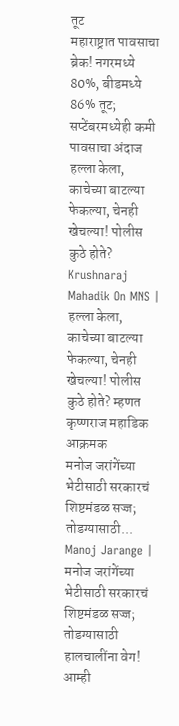तूट
महाराष्ट्रात पावसाचा ब्रेक! नगरमध्ये 80%, बीडमध्ये 86% तूट; सप्टेंबरमध्येही कमी पावसाचा अंदाज
हल्ला केला, काचेच्या बाटल्या फेकल्या, चेनही खेचल्या! पोलीस कुठे होते?
Krushnaraj Mahadik On MNS | हल्ला केला, काचेच्या बाटल्या फेकल्या, चेनही खेचल्या! पोलीस कुठे होते? म्हणत कृष्णराज महाडिक आक्रमक
मनोज जरांगेंच्या भेटीसाठी सरकारचं शिष्टमंडळ सज्ज; तोडग्यासाठी...
Manoj Jarange | मनोज जरांगेंच्या भेटीसाठी सरकारचं शिष्टमंडळ सज्ज; तोडग्यासाठी हालचालींना वेग!
आम्ही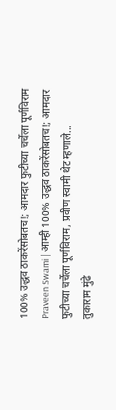100% उद्धव ठाकरेंसोबतच!; आमदार फुटीच्या चर्चेला पूर्णविराम
Praveen Swami | आम्ही 100% उद्धव ठाकरेंसोबतच!; आमदार फुटीच्या चर्चेला पूर्णविराम, प्रवीण स्वामी थेट म्हणाले...
तुकाराम मुंढे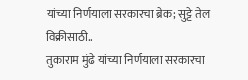यांच्या निर्णयाला सरकारचा ब्रेक; सुट्टे तेल विक्रीसाठी..
तुकाराम मुंढे यांच्या निर्णयाला सरकारचा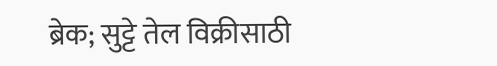ब्रेक; सुट्टे तेल विक्रीसाठी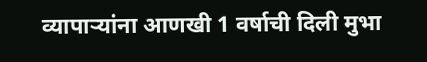व्यापाऱ्यांना आणखी 1 वर्षाची दिली मुभा